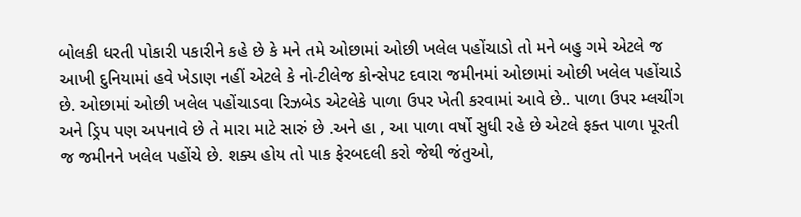બોલકી ધરતી પોકારી પકારીને કહે છે કે મને તમે ઓછામાં ઓછી ખલેલ પહોંચાડો તો મને બહુ ગમે એટલે જ આખી દુનિયામાં હવે ખેડાણ નહીં એટલે કે નો-ટીલેજ કોન્સેપટ દવારા જમીનમાં ઓછામાં ઓછી ખલેલ પહોંચાડે છે. ઓછામાં ઓછી ખલેલ પહોંચાડવા રિઝબેડ એટલેકે પાળા ઉપર ખેતી કરવામાં આવે છે.. પાળા ઉપર મ્લચીંગ અને ડ્રિપ પણ અપનાવે છે તે મારા માટે સારું છે .અને હા , આ પાળા વર્ષો સુધી રહે છે એટલે ફક્ત પાળા પૂરતી જ જમીનને ખલેલ પહોંચે છે. શક્ય હોય તો પાક ફેરબદલી કરો જેથી જંતુઓ,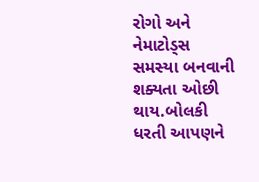રોગો અને નેમાટોડ્સ સમસ્યા બનવાની શક્યતા ઓછી થાય.બોલકી ધરતી આપણને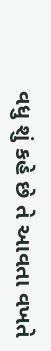વધુ શું કહે છે તે આવતા વખતે